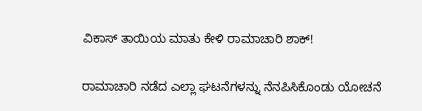ವಿಕಾಸ್ ತಾಯಿಯ ಮಾತು ಕೇಳಿ ರಾಮಾಚಾರಿ ಶಾಕ್!

ರಾಮಾಚಾರಿ ನಡೆದ ಎಲ್ಲಾ ಘಟನೆಗಳನ್ನು ನೆನಪಿಸಿಕೊಂಡು ಯೋಚನೆ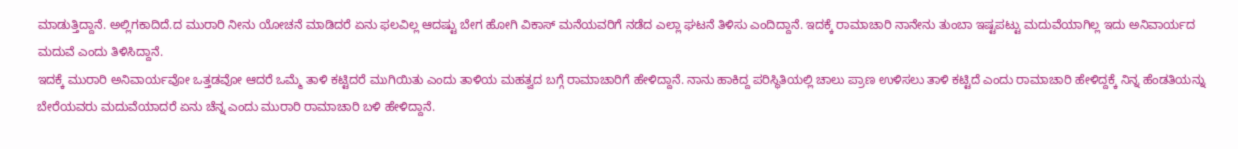ಮಾಡುತ್ತಿದ್ದಾನೆ. ಅಲ್ಲಿಗಕಾದಿದೆ.ದ ಮುರಾರಿ ನೀನು ಯೋಚನೆ ಮಾಡಿದರೆ ಏನು ಫಲವಿಲ್ಲ ಆದಷ್ಟು ಬೇಗ ಹೋಗಿ ವಿಕಾಸ್ ಮನೆಯವರಿಗೆ ನಡೆದ ಎಲ್ಲಾ ಘಟನೆ ತಿಳಿಸು ಎಂದಿದ್ದಾನೆ. ಇದಕ್ಕೆ ರಾಮಾಚಾರಿ ನಾನೇನು ತುಂಬಾ ಇಷ್ಟಪಟ್ಟು ಮದುವೆಯಾಗಿಲ್ಲ ಇದು ಅನಿವಾರ್ಯದ ಮದುವೆ ಎಂದು ತಿಳಿಸಿದ್ದಾನೆ.
ಇದಕ್ಕೆ ಮುರಾರಿ ಅನಿವಾರ್ಯವೋ ಒತ್ತಡವೋ ಆದರೆ ಒಮ್ಮೆ ತಾಳಿ ಕಟ್ಟಿದರೆ ಮುಗಿಯಿತು ಎಂದು ತಾಳಿಯ ಮಹತ್ವದ ಬಗ್ಗೆ ರಾಮಾಚಾರಿಗೆ ಹೇಳಿದ್ದಾನೆ. ನಾನು ಹಾಕಿದ್ದ ಪರಿಸ್ಥಿತಿಯಲ್ಲಿ ಚಾಲು ಪ್ರಾಣ ಉಳಿಸಲು ತಾಳಿ ಕಟ್ಟಿದೆ ಎಂದು ರಾಮಾಚಾರಿ ಹೇಳಿದ್ದಕ್ಕೆ ನಿನ್ನ ಹೆಂಡತಿಯನ್ನು ಬೇರೆಯವರು ಮದುವೆಯಾದರೆ ಏನು ಚೆನ್ನ ಎಂದು ಮುರಾರಿ ರಾಮಾಚಾರಿ ಬಳಿ ಹೇಳಿದ್ದಾನೆ.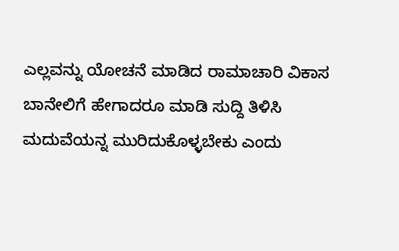ಎಲ್ಲವನ್ನು ಯೋಚನೆ ಮಾಡಿದ ರಾಮಾಚಾರಿ ವಿಕಾಸ ಬಾನೇಲಿಗೆ ಹೇಗಾದರೂ ಮಾಡಿ ಸುದ್ದಿ ತಿಳಿಸಿ ಮದುವೆಯನ್ನ ಮುರಿದುಕೊಳ್ಳಬೇಕು ಎಂದು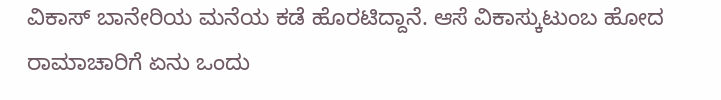ವಿಕಾಸ್ ಬಾನೇರಿಯ ಮನೆಯ ಕಡೆ ಹೊರಟಿದ್ದಾನೆ. ಆಸೆ ವಿಕಾಸ್ಕುಟುಂಬ ಹೋದ ರಾಮಾಚಾರಿಗೆ ಏನು ಒಂದು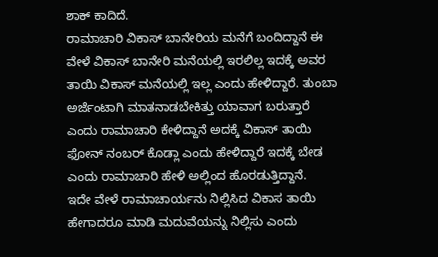ಶಾಕ್ ಕಾದಿದೆ.
ರಾಮಾಚಾರಿ ವಿಕಾಸ್ ಬಾನೇರಿಯ ಮನೆಗೆ ಬಂದಿದ್ದಾನೆ ಈ ವೇಳೆ ವಿಕಾಸ್ ಬಾನೇರಿ ಮನೆಯಲ್ಲಿ ಇರಲಿಲ್ಲ ಇದಕ್ಕೆ ಅವರ ತಾಯಿ ವಿಕಾಸ್ ಮನೆಯಲ್ಲಿ ಇಲ್ಲ ಎಂದು ಹೇಳಿದ್ದಾರೆ. ತುಂಬಾ ಅರ್ಜೆಂಟಾಗಿ ಮಾತನಾಡಬೇಕಿತ್ತು ಯಾವಾಗ ಬರುತ್ತಾರೆ ಎಂದು ರಾಮಾಚಾರಿ ಕೇಳಿದ್ದಾನೆ ಅದಕ್ಕೆ ವಿಕಾಸ್ ತಾಯಿ ಫೋನ್ ನಂಬರ್ ಕೊಡ್ಲಾ ಎಂದು ಹೇಳಿದ್ದಾರೆ ಇದಕ್ಕೆ ಬೇಡ ಎಂದು ರಾಮಾಚಾರಿ ಹೇಳಿ ಅಲ್ಲಿಂದ ಹೊರಡುತ್ತಿದ್ದಾನೆ.
ಇದೇ ವೇಳೆ ರಾಮಾಚಾರ್ಯನು ನಿಲ್ಲಿಸಿದ ವಿಕಾಸ ತಾಯಿ ಹೇಗಾದರೂ ಮಾಡಿ ಮದುವೆಯನ್ನು ನಿಲ್ಲಿಸು ಎಂದು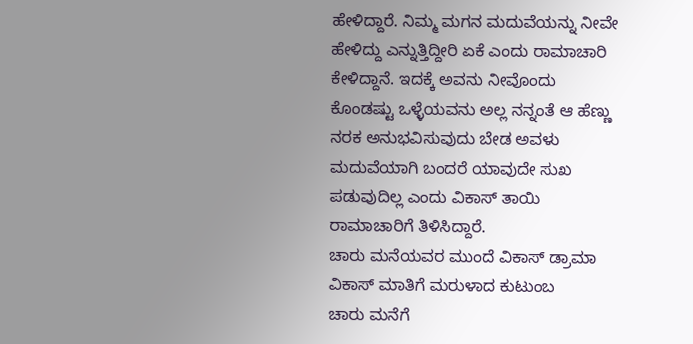ಹೇಳಿದ್ದಾರೆ. ನಿಮ್ಮ ಮಗನ ಮದುವೆಯನ್ನು ನೀವೇ ಹೇಳಿದ್ದು ಎನ್ನುತ್ತಿದ್ದೀರಿ ಏಕೆ ಎಂದು ರಾಮಾಚಾರಿ ಕೇಳಿದ್ದಾನೆ. ಇದಕ್ಕೆ ಅವನು ನೀವೊಂದು ಕೊಂಡಷ್ಟು ಒಳ್ಳೆಯವನು ಅಲ್ಲ ನನ್ನಂತೆ ಆ ಹೆಣ್ಣು ನರಕ ಅನುಭವಿಸುವುದು ಬೇಡ ಅವಳು ಮದುವೆಯಾಗಿ ಬಂದರೆ ಯಾವುದೇ ಸುಖ ಪಡುವುದಿಲ್ಲ ಎಂದು ವಿಕಾಸ್ ತಾಯಿ ರಾಮಾಚಾರಿಗೆ ತಿಳಿಸಿದ್ದಾರೆ.
ಚಾರು ಮನೆಯವರ ಮುಂದೆ ವಿಕಾಸ್ ಡ್ರಾಮಾ
ವಿಕಾಸ್ ಮಾತಿಗೆ ಮರುಳಾದ ಕುಟುಂಬ
ಚಾರು ಮನೆಗೆ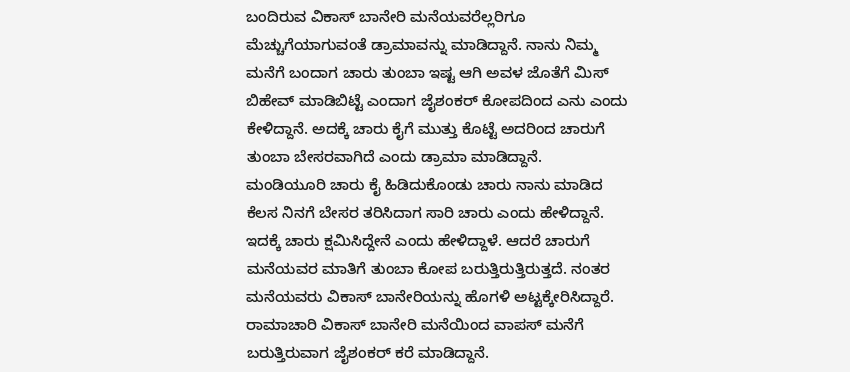ಬಂದಿರುವ ವಿಕಾಸ್ ಬಾನೇರಿ ಮನೆಯವರೆಲ್ಲರಿಗೂ ಮೆಚ್ಚುಗೆಯಾಗುವಂತೆ ಡ್ರಾಮಾವನ್ನು ಮಾಡಿದ್ದಾನೆ. ನಾನು ನಿಮ್ಮ ಮನೆಗೆ ಬಂದಾಗ ಚಾರು ತುಂಬಾ ಇಷ್ಟ ಆಗಿ ಅವಳ ಜೊತೆಗೆ ಮಿಸ್ ಬಿಹೇವ್ ಮಾಡಿಬಿಟ್ಟೆ ಎಂದಾಗ ಜೈಶಂಕರ್ ಕೋಪದಿಂದ ಎನು ಎಂದು ಕೇಳಿದ್ದಾನೆ. ಅದಕ್ಕೆ ಚಾರು ಕೈಗೆ ಮುತ್ತು ಕೊಟ್ಟೆ ಅದರಿಂದ ಚಾರುಗೆ ತುಂಬಾ ಬೇಸರವಾಗಿದೆ ಎಂದು ಡ್ರಾಮಾ ಮಾಡಿದ್ದಾನೆ.
ಮಂಡಿಯೂರಿ ಚಾರು ಕೈ ಹಿಡಿದುಕೊಂಡು ಚಾರು ನಾನು ಮಾಡಿದ ಕೆಲಸ ನಿನಗೆ ಬೇಸರ ತರಿಸಿದಾಗ ಸಾರಿ ಚಾರು ಎಂದು ಹೇಳಿದ್ದಾನೆ. ಇದಕ್ಕೆ ಚಾರು ಕ್ಷಮಿಸಿದ್ದೇನೆ ಎಂದು ಹೇಳಿದ್ದಾಳೆ. ಆದರೆ ಚಾರುಗೆ ಮನೆಯವರ ಮಾತಿಗೆ ತುಂಬಾ ಕೋಪ ಬರುತ್ತಿರುತ್ತಿರುತ್ತದೆ. ನಂತರ ಮನೆಯವರು ವಿಕಾಸ್ ಬಾನೇರಿಯನ್ನು ಹೊಗಳಿ ಅಟ್ಟಕ್ಕೇರಿಸಿದ್ದಾರೆ.
ರಾಮಾಚಾರಿ ವಿಕಾಸ್ ಬಾನೇರಿ ಮನೆಯಿಂದ ವಾಪಸ್ ಮನೆಗೆ ಬರುತ್ತಿರುವಾಗ ಜೈಶಂಕರ್ ಕರೆ ಮಾಡಿದ್ದಾನೆ.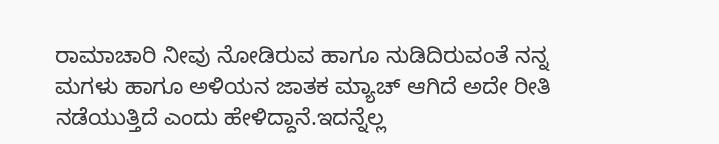ರಾಮಾಚಾರಿ ನೀವು ನೋಡಿರುವ ಹಾಗೂ ನುಡಿದಿರುವಂತೆ ನನ್ನ ಮಗಳು ಹಾಗೂ ಅಳಿಯನ ಜಾತಕ ಮ್ಯಾಚ್ ಆಗಿದೆ ಅದೇ ರೀತಿ ನಡೆಯುತ್ತಿದೆ ಎಂದು ಹೇಳಿದ್ದಾನೆ.ಇದನ್ನೆಲ್ಲ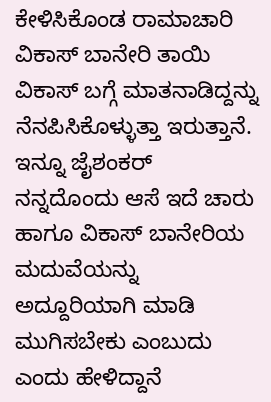ಕೇಳಿಸಿಕೊಂಡ ರಾಮಾಚಾರಿ ವಿಕಾಸ್ ಬಾನೇರಿ ತಾಯಿ ವಿಕಾಸ್ ಬಗ್ಗೆ ಮಾತನಾಡಿದ್ದನ್ನು ನೆನಪಿಸಿಕೊಳ್ಳುತ್ತಾ ಇರುತ್ತಾನೆ.
ಇನ್ನೂ ಜೈಶಂಕರ್ ನನ್ನದೊಂದು ಆಸೆ ಇದೆ ಚಾರು ಹಾಗೂ ವಿಕಾಸ್ ಬಾನೇರಿಯ ಮದುವೆಯನ್ನು ಅದ್ದೂರಿಯಾಗಿ ಮಾಡಿ ಮುಗಿಸಬೇಕು ಎಂಬುದು ಎಂದು ಹೇಳಿದ್ದಾನೆ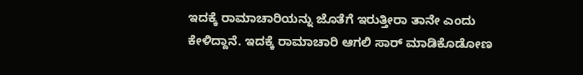ಇದಕ್ಕೆ ರಾಮಾಚಾರಿಯನ್ನು ಜೊತೆಗೆ ಇರುತ್ತೀರಾ ತಾನೇ ಎಂದು ಕೇಳಿದ್ದಾನೆ. ಇದಕ್ಕೆ ರಾಮಾಚಾರಿ ಆಗಲಿ ಸಾರ್ ಮಾಡಿಕೊಡೋಣ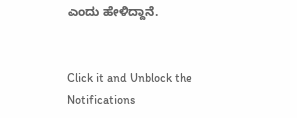ಎಂದು ಹೇಳಿದ್ದಾನೆ.


Click it and Unblock the Notifications